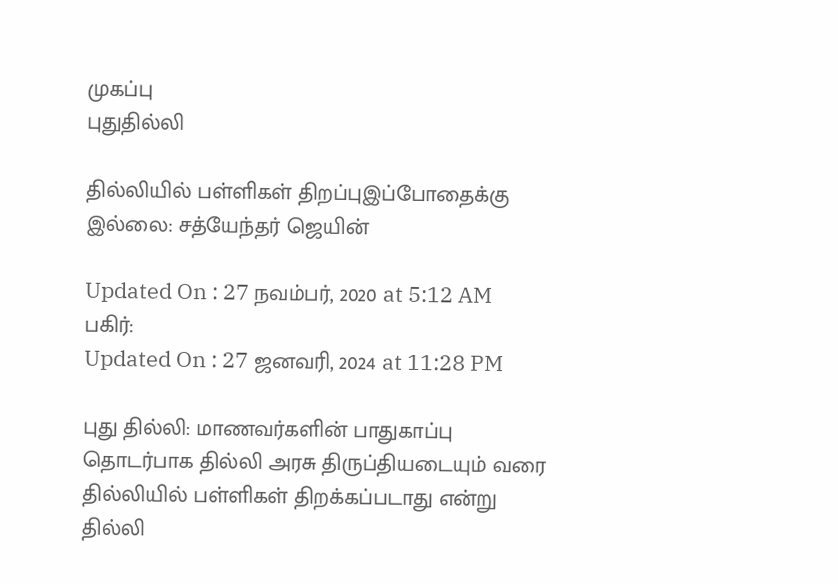முகப்பு
புதுதில்லி

தில்லியில் பள்ளிகள் திறப்புஇப்போதைக்கு இல்லை: சத்யேந்தர் ஜெயின்

Updated On : 27 நவம்பர், 2020 at 5:12 AM
பகிர்:
Updated On : 27 ஜனவரி, 2024 at 11:28 PM

புது தில்லி: மாணவர்களின் பாதுகாப்பு தொடர்பாக தில்லி அரசு திருப்தியடையும் வரை தில்லியில் பள்ளிகள் திறக்கப்படாது என்று தில்லி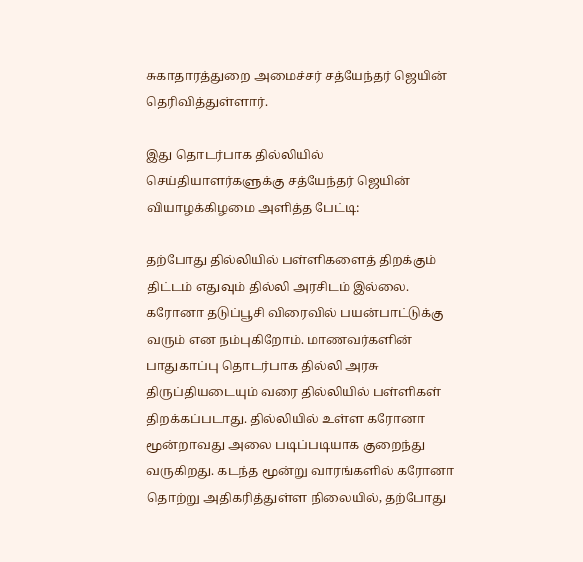சுகாதாரத்துறை அமைச்சர் சத்யேந்தர் ஜெயின் தெரிவித்துள்ளார்.

இது தொடர்பாக தில்லியில் செய்தியாளர்களுக்கு சத்யேந்தர் ஜெயின் வியாழக்கிழமை அளித்த பேட்டி:

தற்போது தில்லியில் பள்ளிகளைத் திறக்கும் திட்டம் எதுவும் தில்லி அரசிடம் இல்லை. கரோனா தடுப்பூசி விரைவில் பயன்பாட்டுக்கு வரும் என நம்புகிறோம். மாணவர்களின் பாதுகாப்பு தொடர்பாக தில்லி அரசு திருப்தியடையும் வரை தில்லியில் பள்ளிகள் திறக்கப்படாது. தில்லியில் உள்ள கரோனா மூன்றாவது அலை படிப்படியாக குறைந்து வருகிறது. கடந்த மூன்று வாரங்களில் கரோனா தொற்று அதிகரித்துள்ள நிலையில், தற்போது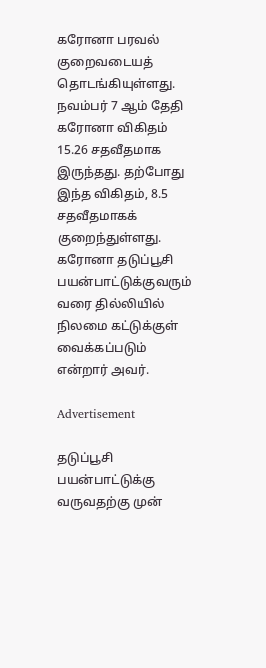கரோனா பரவல் குறைவடையத் தொடங்கியுள்ளது. நவம்பர் 7 ஆம் தேதி கரோனா விகிதம் 15.26 சதவீதமாக இருந்தது. தற்போது இந்த விகிதம், 8.5 சதவீதமாகக் குறைந்துள்ளது. கரோனா தடுப்பூசி பயன்பாட்டுக்குவரும் வரை தில்லியில் நிலமை கட்டுக்குள் வைக்கப்படும் என்றார் அவர்.

Advertisement

தடுப்பூசி பயன்பாட்டுக்கு வருவதற்கு முன்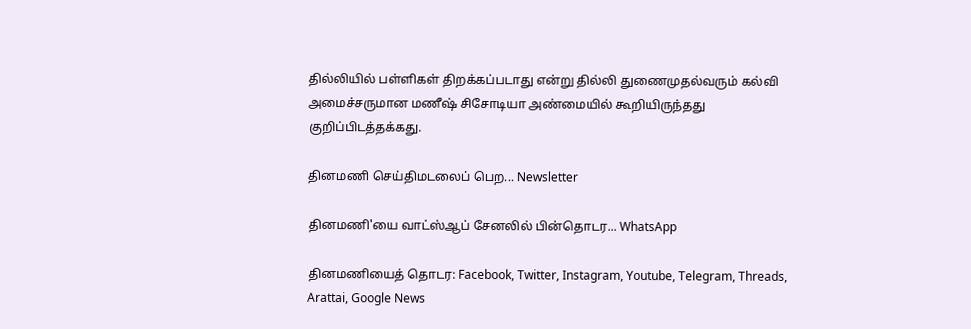தில்லியில் பள்ளிகள் திறக்கப்படாது என்று தில்லி துணைமுதல்வரும் கல்வி அமைச்சருமான மணீஷ் சிசோடியா அண்மையில் கூறியிருந்தது குறிப்பிடத்தக்கது.

தினமணி செய்திமடலைப் பெற... Newsletter

தினமணி'யை வாட்ஸ்ஆப் சேனலில் பின்தொடர... WhatsApp

தினமணியைத் தொடர: Facebook, Twitter, Instagram, Youtube, Telegram, Threads, Arattai, Google News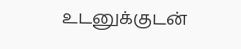உடனுக்குடன்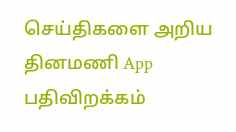செய்திகளை அறிய தினமணி App பதிவிறக்கம்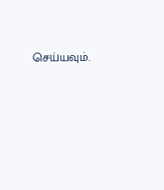செய்யவும்.